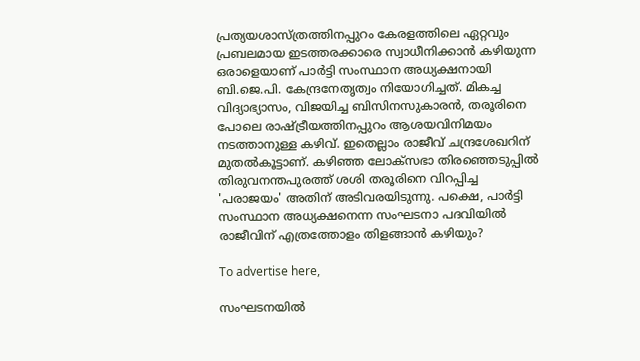പ്രത്യയശാസ്ത്രത്തിനപ്പുറം കേരളത്തിലെ ഏറ്റവും പ്രബലമായ ഇടത്തരക്കാരെ സ്വാധീനിക്കാന്‍ കഴിയുന്ന ഒരാളെയാണ്‌ പാര്‍ട്ടി സംസ്ഥാന അധ്യക്ഷനായി ബി.ജെ.പി. കേന്ദ്രനേതൃത്വം നിയോഗിച്ചത്. മികച്ച വിദ്യാഭ്യാസം, വിജയിച്ച ബിസിനസുകാരന്‍, തരൂരിനെ പോലെ രാഷ്ട്രീയത്തിനപ്പുറം ആശയവിനിമയം നടത്താനുള്ള കഴിവ്. ഇതെല്ലാം രാജീവ് ചന്ദ്രശേഖറിന്‌ മുതല്‍കൂട്ടാണ്. കഴിഞ്ഞ ലോക്‌സഭാ തിരഞ്ഞെടുപ്പില്‍ തിരുവനന്തപുരത്ത് ശശി തരൂരിനെ വിറപ്പിച്ച 'പരാജയം' അതിന് അടിവരയിടുന്നു. പക്ഷെ, പാര്‍ട്ടി സംസ്ഥാന അധ്യക്ഷനെന്ന സംഘടനാ പദവിയില്‍ രാജീവിന് എത്രത്തോളം തിളങ്ങാന്‍ കഴിയും?

To advertise here,

സംഘടനയില്‍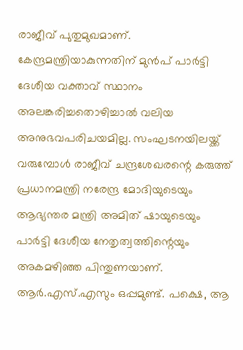രാജീവ് പുതുമുഖമാണ്. കേന്ദ്രമന്ത്രിയാകുന്നതിന് മുന്‍പ് പാര്‍ട്ടി ദേശീയ വക്താവ് സ്ഥാനം അലങ്കരിച്ചതൊഴിച്ചാല്‍ വലിയ അനുഭവപരിചയമില്ല. സംഘടനയിലയ്ക്ക് വരുമ്പോള്‍ രാജീവ് ചന്ദ്രശേഖരന്റെ കരുത്ത് പ്രധാനമന്ത്രി നരേന്ദ്ര മോദിയുടെയും ആഭ്യന്തര മന്ത്രി അമിത് ഷായുടെയും പാര്‍ട്ടി ദേശീയ നേതൃത്വത്തിന്റെയും അകമഴിഞ്ഞ പിന്തുണയാണ്. ആര്‍.എസ്.എസും ഒപ്പമുണ്ട്. പക്ഷെ, ആ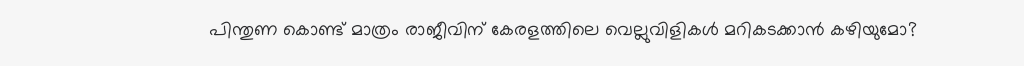പിന്തുണ കൊണ്ട് മാത്രം രാജീവിന് കേരളത്തിലെ വെല്ലുവിളികള്‍ മറികടക്കാന്‍ കഴിയുമോ?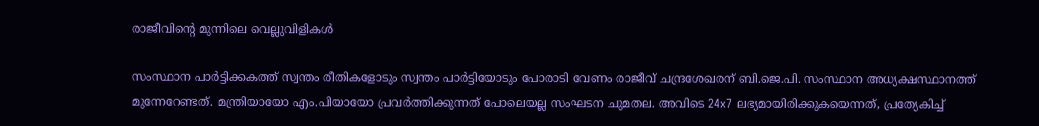രാജീവിന്റെ മുന്നിലെ വെല്ലുവിളികള്‍

സംസ്ഥാന പാര്‍ട്ടിക്കകത്ത് സ്വന്തം രീതികളോടും സ്വന്തം പാര്‍ട്ടിയോടും പോരാടി വേണം രാജീവ് ചന്ദ്രശേഖരന് ബി.ജെ.പി. സംസ്ഥാന അധ്യക്ഷസ്ഥാനത്ത് മുന്നേറേണ്ടത്. മന്ത്രിയായോ എം.പിയായോ പ്രവര്‍ത്തിക്കുന്നത് പോലെയല്ല സംഘടന ചുമതല. അവിടെ 24x7 ലഭ്യമായിരിക്കുകയെന്നത്, പ്രത്യേകിച്ച്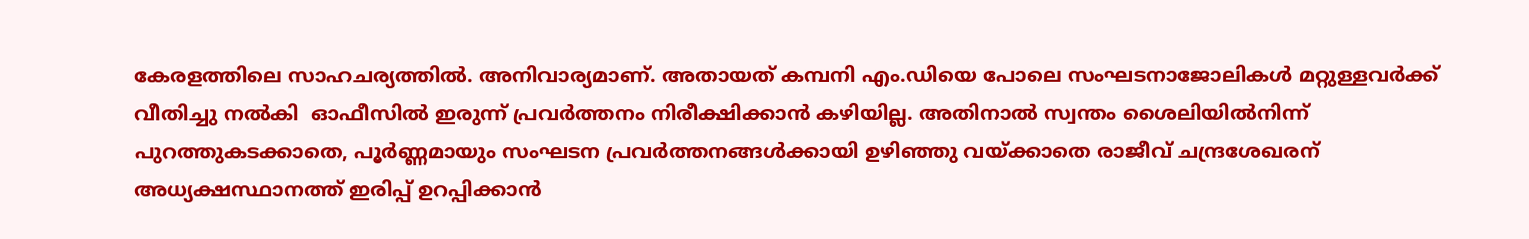കേരളത്തിലെ സാഹചര്യത്തില്‍. അനിവാര്യമാണ്. അതായത് കമ്പനി എം.ഡിയെ പോലെ സംഘടനാജോലികള്‍ മറ്റുള്ളവര്‍ക്ക് വീതിച്ചു നല്‍കി  ഓഫീസില്‍ ഇരുന്ന് പ്രവര്‍ത്തനം നിരീക്ഷിക്കാന്‍ കഴിയില്ല. അതിനാല്‍ സ്വന്തം ശൈലിയില്‍നിന്ന് പുറത്തുകടക്കാതെ, പൂര്‍ണ്ണമായും സംഘടന പ്രവര്‍ത്തനങ്ങള്‍ക്കായി ഉഴിഞ്ഞു വയ്ക്കാതെ രാജീവ് ചന്ദ്രശേഖരന് അധ്യക്ഷസ്ഥാനത്ത് ഇരിപ്പ് ഉറപ്പിക്കാന്‍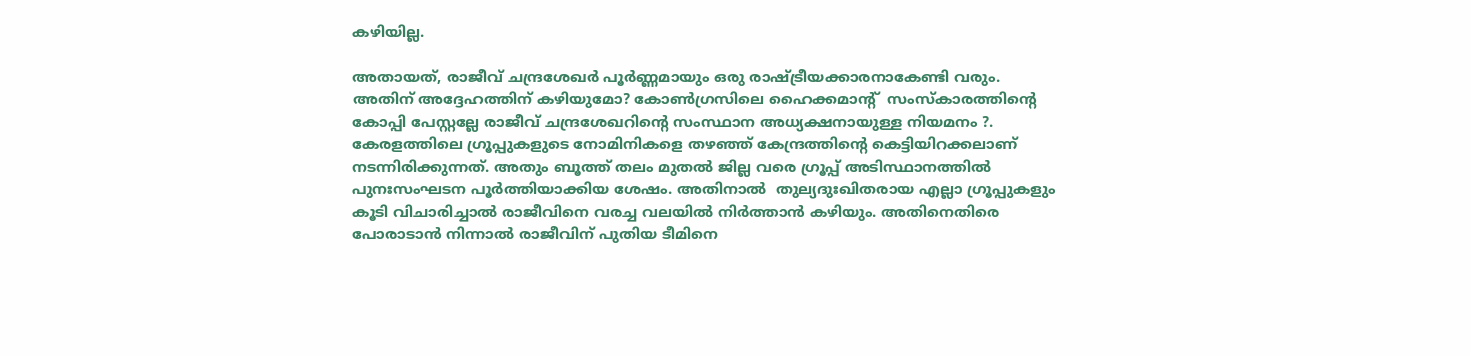കഴിയില്ല.

അതായത്, രാജീവ് ചന്ദ്രശേഖര്‍ പൂര്‍ണ്ണമായും ഒരു രാഷ്ട്രീയക്കാരനാകേണ്ടി വരും. അതിന് അദ്ദേഹത്തിന് കഴിയുമോ? കോണ്‍ഗ്രസിലെ ഹൈക്കമാന്റ്  സംസ്‌കാരത്തിന്റെ  കോപ്പി പേസ്റ്റല്ലേ രാജീവ് ചന്ദ്രശേഖറിന്റെ സംസ്ഥാന അധ്യക്ഷനായുള്ള നിയമനം ?. കേരളത്തിലെ ഗ്രൂപ്പുകളുടെ നോമിനികളെ തഴഞ്ഞ് കേന്ദ്രത്തിന്റെ കെട്ടിയിറക്കലാണ് നടന്നിരിക്കുന്നത്. അതും ബൂത്ത് തലം മുതല്‍ ജില്ല വരെ ഗ്രൂപ്പ് അടിസ്ഥാനത്തില്‍ പുനഃസംഘടന പൂര്‍ത്തിയാക്കിയ ശേഷം. അതിനാല്‍  തുല്യദുഃഖിതരായ എല്ലാ ഗ്രൂപ്പുകളും കൂടി വിചാരിച്ചാല്‍ രാജീവിനെ വരച്ച വലയില്‍ നിര്‍ത്താന്‍ കഴിയും. അതിനെതിരെ പോരാടാന്‍ നിന്നാല്‍ രാജീവിന് പുതിയ ടീമിനെ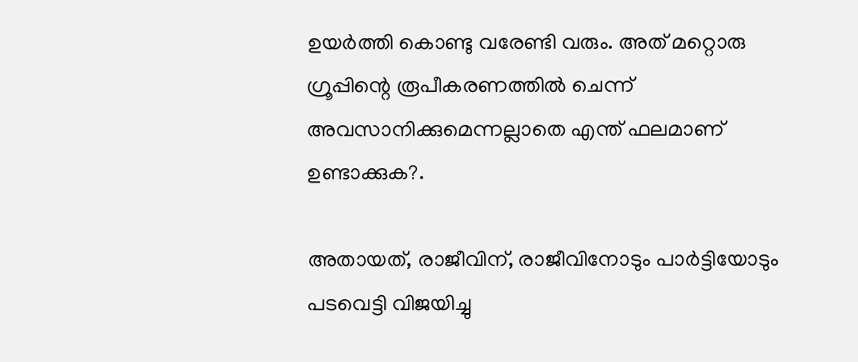ഉയര്‍ത്തി കൊണ്ടു വരേണ്ടി വരും. അത് മറ്റൊരു ഗ്രൂപ്പിന്റെ രൂപീകരണത്തില്‍ ചെന്ന് അവസാനിക്കുമെന്നല്ലാതെ എന്ത് ഫലമാണ് ഉണ്ടാക്കുക?.

അതായത്, രാജീവിന്, രാജീവിനോടും പാര്‍ട്ടിയോടും പടവെട്ടി വിജയിച്ചു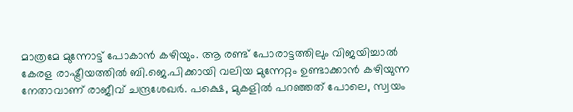മാത്രമേ മുന്നോട്ട് പോകാന്‍ കഴിയും. ആ രണ്ട് പോരാട്ടത്തിലും വിജയിച്ചാല്‍  കേരള രാഷ്ട്രീയത്തില്‍ ബി.ജെ.പിക്കായി വലിയ മുന്നേറ്റം ഉണ്ടാക്കാന്‍ കഴിയുന്ന നേതാവാണ് രാജീവ് ചന്ദ്രശേഖര്‍. പക്ഷെ, മുകളില്‍ പറഞ്ഞത് പോലെ, സ്വയം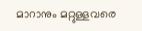മാറാനും മറ്റുള്ളവരെ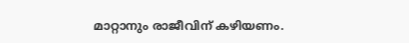മാറ്റാനും രാജീവിന് കഴിയണം.